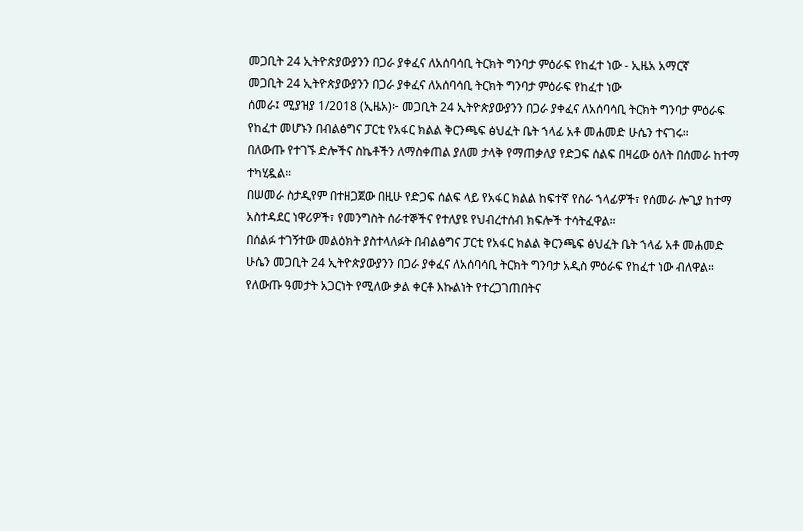መጋቢት 24 ኢትዮጵያውያንን በጋራ ያቀፈና ለአሰባሳቢ ትርክት ግንባታ ምዕራፍ የከፈተ ነው - ኢዜአ አማርኛ
መጋቢት 24 ኢትዮጵያውያንን በጋራ ያቀፈና ለአሰባሳቢ ትርክት ግንባታ ምዕራፍ የከፈተ ነው
ሰመራ፤ ሚያዝያ 1/2018 (ኢዜአ)፦ መጋቢት 24 ኢትዮጵያውያንን በጋራ ያቀፈና ለአሰባሳቢ ትርክት ግንባታ ምዕራፍ የከፈተ መሆኑን በብልፅግና ፓርቲ የአፋር ክልል ቅርንጫፍ ፅህፈት ቤት ኀላፊ አቶ መሐመድ ሁሴን ተናገሩ።
በለውጡ የተገኙ ድሎችና ስኬቶችን ለማስቀጠል ያለመ ታላቅ የማጠቃለያ የድጋፍ ሰልፍ በዛሬው ዕለት በሰመራ ከተማ ተካሂዷል።
በሠመራ ስታዲየም በተዘጋጀው በዚሁ የድጋፍ ሰልፍ ላይ የአፋር ክልል ከፍተኛ የስራ ኀላፊዎች፣ የሰመራ ሎጊያ ከተማ አስተዳደር ነዋሪዎች፣ የመንግስት ሰራተኞችና የተለያዩ የህብረተሰብ ክፍሎች ተሳትፈዋል።
በሰልፉ ተገኝተው መልዕክት ያስተላለፉት በብልፅግና ፓርቲ የአፋር ክልል ቅርንጫፍ ፅህፈት ቤት ኀላፊ አቶ መሐመድ ሁሴን መጋቢት 24 ኢትዮጵያውያንን በጋራ ያቀፈና ለአሰባሳቢ ትርክት ግንባታ አዲስ ምዕራፍ የከፈተ ነው ብለዋል።
የለውጡ ዓመታት አጋርነት የሚለው ቃል ቀርቶ እኩልነት የተረጋገጠበትና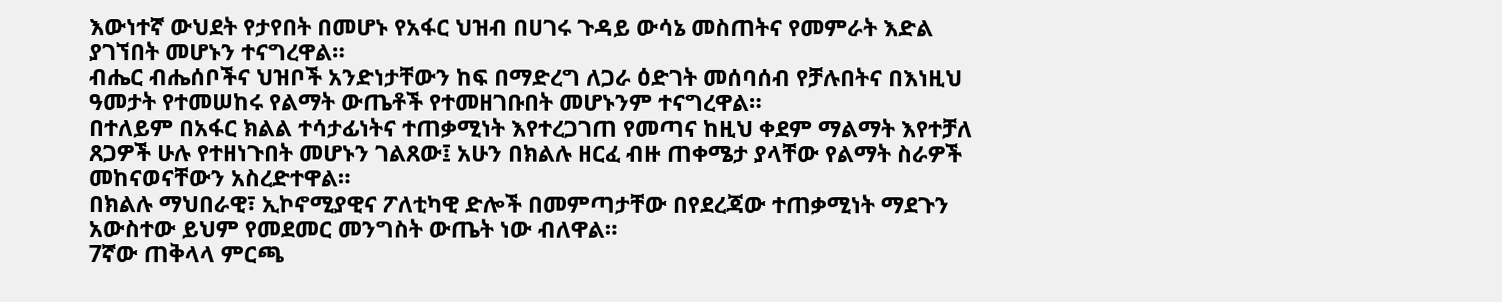እውነተኛ ውህደት የታየበት በመሆኑ የአፋር ህዝብ በሀገሩ ጉዳይ ውሳኔ መስጠትና የመምራት እድል ያገኘበት መሆኑን ተናግረዋል።
ብሔር ብሔሰቦችና ህዝቦች አንድነታቸውን ከፍ በማድረግ ለጋራ ዕድገት መሰባሰብ የቻሉበትና በእነዚህ ዓመታት የተመሠከሩ የልማት ውጤቶች የተመዘገቡበት መሆኑንም ተናግረዋል።
በተለይም በአፋር ክልል ተሳታፊነትና ተጠቃሚነት እየተረጋገጠ የመጣና ከዚህ ቀደም ማልማት እየተቻለ ጸጋዎች ሁሉ የተዘነጉበት መሆኑን ገልጸው፤ አሁን በክልሉ ዘርፈ ብዙ ጠቀሜታ ያላቸው የልማት ስራዎች መከናወናቸውን አስረድተዋል።
በክልሉ ማህበራዊ፣ ኢኮኖሚያዊና ፖለቲካዊ ድሎች በመምጣታቸው በየደረጃው ተጠቃሚነት ማደጉን አውስተው ይህም የመደመር መንግስት ውጤት ነው ብለዋል።
7ኛው ጠቅላላ ምርጫ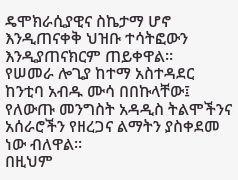ዴሞክራሲያዊና ስኬታማ ሆኖ እንዲጠናቀቅ ህዝቡ ተሳትፎውን እንዲያጠናክርም ጠይቀዋል።
የሠመራ ሎጊያ ከተማ አስተዳደር ከንቲባ አብዱ ሙሳ በበኩላቸው፤ የለውጡ መንግስት አዳዲስ ትልሞችንና አሰራሮችን የዘረጋና ልማትን ያስቀደመ ነው ብለዋል።
በዚህም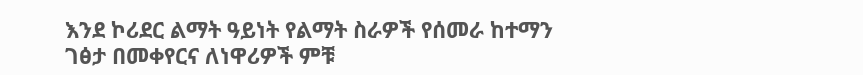እንደ ኮሪደር ልማት ዓይነት የልማት ስራዎች የሰመራ ከተማን ገፅታ በመቀየርና ለነዋሪዎች ምቹ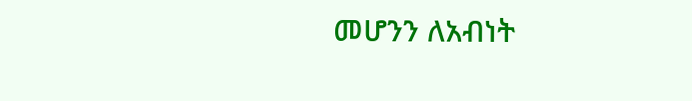መሆንን ለአብነት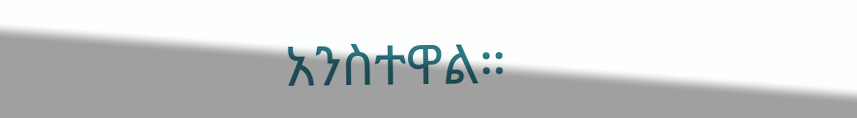አንስተዋል።